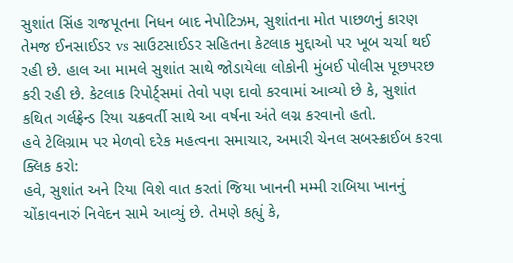સુશાંત સિંહ રાજપૂતના નિધન બાદ નેપોટિઝમ, સુશાંતના મોત પાછળનું કારણ તેમજ ઈનસાઈડર vs સાઉટસાઈડર સહિતના કેટલાક મુદ્દાઓ પર ખૂબ ચર્ચા થઈ રહી છે. હાલ આ મામલે સુશાંત સાથે જોડાયેલા લોકોની મુંબઈ પોલીસ પૂછપરછ કરી રહી છે. કેટલાક રિપોર્ટ્સમાં તેવો પણ દાવો કરવામાં આવ્યો છે કે, સુશાંત કથિત ગર્લફ્રેન્ડ રિયા ચક્રવર્તી સાથે આ વર્ષના અંતે લગ્ન કરવાનો હતો.
હવે ટેલિગ્રામ પર મેળવો દરેક મહત્વના સમાચાર, અમારી ચેનલ સબસ્ક્રાઈબ કરવા ક્લિક કરો:
હવે, સુશાંત અને રિયા વિશે વાત કરતાં જિયા ખાનની મમ્મી રાબિયા ખાનનું ચોંકાવનારું નિવેદન સામે આવ્યું છે. તેમણે કહ્યું કે,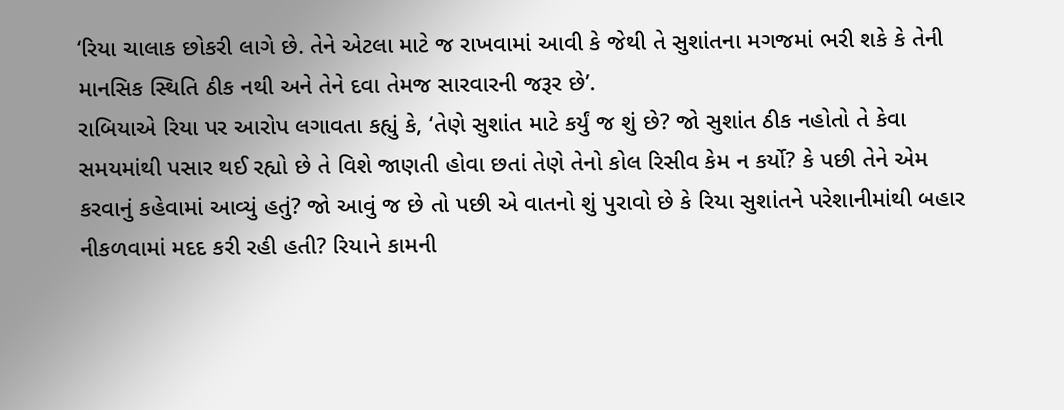‘રિયા ચાલાક છોકરી લાગે છે. તેને એટલા માટે જ રાખવામાં આવી કે જેથી તે સુશાંતના મગજમાં ભરી શકે કે તેની માનસિક સ્થિતિ ઠીક નથી અને તેને દવા તેમજ સારવારની જરૂર છે’.
રાબિયાએ રિયા પર આરોપ લગાવતા કહ્યું કે, ‘તેણે સુશાંત માટે કર્યું જ શું છે? જો સુશાંત ઠીક નહોતો તે કેવા સમયમાંથી પસાર થઈ રહ્યો છે તે વિશે જાણતી હોવા છતાં તેણે તેનો કોલ રિસીવ કેમ ન કર્યો? કે પછી તેને એમ કરવાનું કહેવામાં આવ્યું હતું? જો આવું જ છે તો પછી એ વાતનો શું પુરાવો છે કે રિયા સુશાંતને પરેશાનીમાંથી બહાર નીકળવામાં મદદ કરી રહી હતી? રિયાને કામની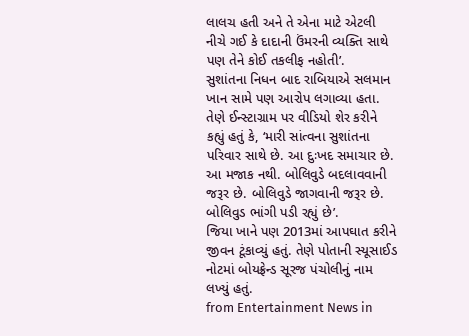લાલચ હતી અને તે એના માટે એટલી નીચે ગઈ કે દાદાની ઉંમરની વ્યક્તિ સાથે પણ તેને કોઈ તકલીફ નહોતી’.
સુશાંતના નિધન બાદ રાબિયાએ સલમાન ખાન સામે પણ આરોપ લગાવ્યા હતા. તેણે ઈન્સ્ટાગ્રામ પર વીડિયો શેર કરીને કહ્યું હતું કે, ‘મારી સાંત્વના સુશાંતના પરિવાર સાથે છે. આ દુઃખદ સમાચાર છે. આ મજાક નથી. બોલિવુડે બદલાવવાની જરૂર છે. બોલિવુડે જાગવાની જરૂર છે. બોલિવુડ ભાંગી પડી રહ્યું છે’.
જિયા ખાને પણ 2013માં આપઘાત કરીને જીવન ટૂંકાવ્યું હતું. તેણે પોતાની સ્યૂસાઈડ નોટમાં બોયફ્રેન્ડ સૂરજ પંચોલીનું નામ લખ્યું હતું.
from Entertainment News in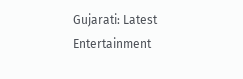Gujarati: Latest Entertainment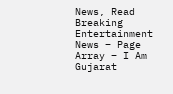News, Read Breaking Entertainment News – Page Array – I Am Gujarat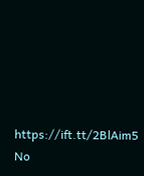https://ift.tt/2BlAim5
No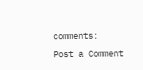comments:
Post a Comment